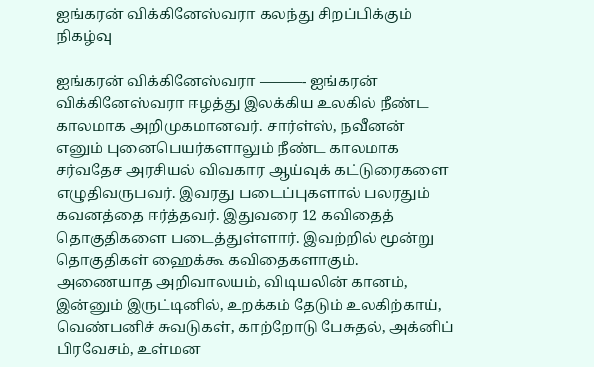ஐங்கரன் விக்கினேஸ்வரா கலந்து சிறப்பிக்கும் நிகழ்வு

ஐங்கரன் விக்கினேஸ்வரா ———- ஐங்கரன் விக்கினேஸ்வரா ஈழத்து இலக்கிய உலகில் நீண்ட காலமாக அறிமுகமானவர். சார்ள்ஸ், நவீனன் எனும் புனைபெயர்களாலும் நீண்ட காலமாக சர்வதேச அரசியல் விவகார ஆய்வுக் கட்டுரைகளை எழுதிவருபவர். இவரது படைப்புகளால் பலரதும் கவனத்தை ஈர்த்தவர். இதுவரை 12 கவிதைத் தொகுதிகளை படைத்துள்ளார். இவற்றில் மூன்று தொகுதிகள் ஹைக்கூ கவிதைகளாகும். அணையாத அறிவாலயம், விடியலின் கானம், இன்னும் இருட்டினில், உறக்கம் தேடும் உலகிற்காய், வெண்பனிச் சுவடுகள், காற்றோடு பேசுதல், அக்னிப் பிரவேசம், உள்மன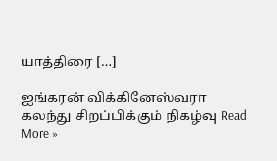யாத்திரை […]

ஐங்கரன் விக்கினேஸ்வரா கலந்து சிறப்பிக்கும் நிகழ்வு Read More »